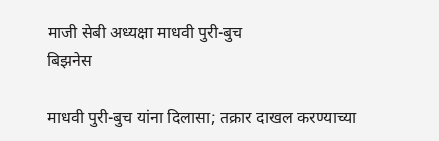माजी सेबी अध्यक्षा माधवी पुरी-बुच
बिझनेस

माधवी पुरी-बुच यांना दिलासा; तक्रार दाखल करण्याच्या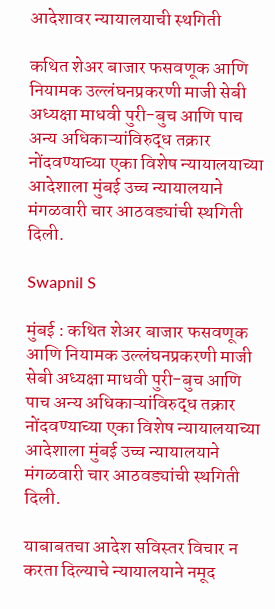आदेशावर न्यायालयाची स्थगिती

कथित शेअर बाजार फसवणूक आणि नियामक उल्लंघनप्रकरणी माजी सेबी अध्यक्षा माधवी पुरी-बुच आणि पाच अन्य अधिकाऱ्यांविरुद्ध तक्रार नोंदवण्याच्या एका विशेष न्यायालयाच्या आदेशाला मुंबई उच्च न्यायालयाने मंगळवारी चार आठवड्यांची स्थगिती दिली.

Swapnil S

मुंबई : कथित शेअर बाजार फसवणूक आणि नियामक उल्लंघनप्रकरणी माजी सेबी अध्यक्षा माधवी पुरी-बुच आणि पाच अन्य अधिकाऱ्यांविरुद्ध तक्रार नोंदवण्याच्या एका विशेष न्यायालयाच्या आदेशाला मुंबई उच्च न्यायालयाने मंगळवारी चार आठवड्यांची स्थगिती दिली.

याबाबतचा आदेश सविस्तर विचार न करता दिल्याचे न्यायालयाने नमूद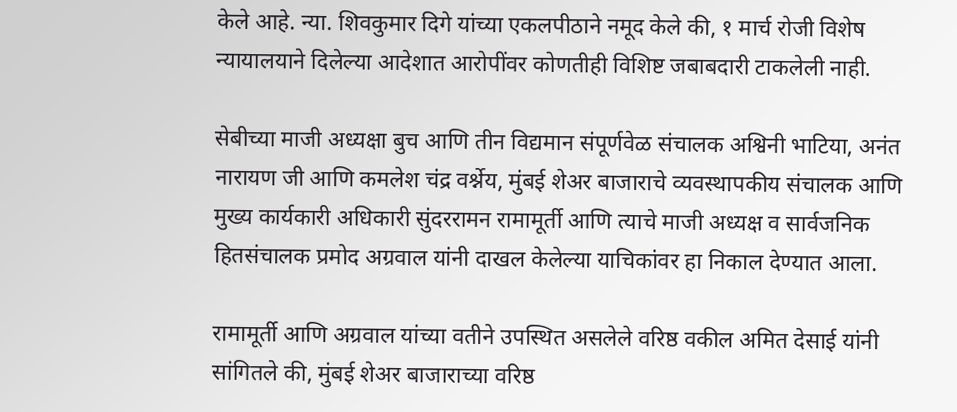केले आहे. न्या. शिवकुमार दिगे यांच्या एकलपीठाने नमूद केले की, १ मार्च रोजी विशेष न्यायालयाने दिलेल्या आदेशात आरोपींवर कोणतीही विशिष्ट जबाबदारी टाकलेली नाही.

सेबीच्या माजी अध्यक्षा बुच आणि तीन विद्यमान संपूर्णवेळ संचालक अश्विनी भाटिया, अनंत नारायण जी आणि कमलेश चंद्र वर्श्नेय, मुंबई शेअर बाजाराचे व्यवस्थापकीय संचालक आणि मुख्य कार्यकारी अधिकारी सुंदररामन रामामूर्ती आणि त्याचे माजी अध्यक्ष व सार्वजनिक हितसंचालक प्रमोद अग्रवाल यांनी दाखल केलेल्या याचिकांवर हा निकाल देण्यात आला.

रामामूर्ती आणि अग्रवाल यांच्या वतीने उपस्थित असलेले वरिष्ठ वकील अमित देसाई यांनी सांगितले की, मुंबई शेअर बाजाराच्या वरिष्ठ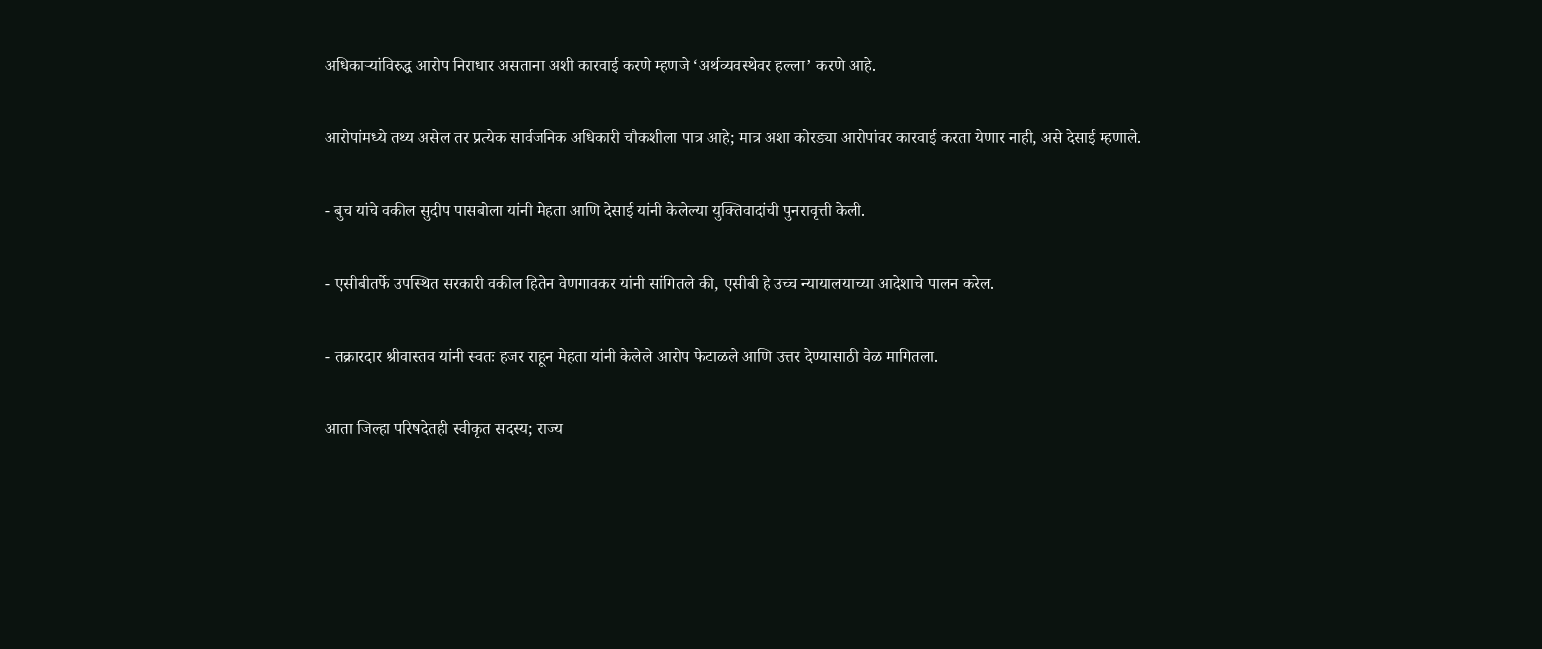अधिकाऱ्यांविरुद्ध आरोप निराधार असताना अशी कारवाई करणे म्हणजे ‘अर्थव्यवस्थेवर हल्ला’ करणे आहे.

आरोपांमध्ये तथ्य असेल तर प्रत्येक सार्वजनिक अधिकारी चौकशीला पात्र आहे; मात्र अशा कोरड्या आरोपांवर कारवाई करता येणार नाही, असे देसाई म्हणाले.

- बुच यांचे वकील सुदीप पासबोला यांनी मेहता आणि देसाई यांनी केलेल्या युक्तिवादांची पुनरावृत्ती केली.

- एसीबीतर्फे उपस्थित सरकारी वकील हितेन वेणगावकर यांनी सांगितले की, एसीबी हे उच्च न्यायालयाच्या आदेशाचे पालन करेल.

- तक्रारदार श्रीवास्तव यांनी स्वतः हजर राहून मेहता यांनी केलेले आरोप फेटाळले आणि उत्तर देण्यासाठी वेळ मागितला.

आता जिल्हा परिषदेतही स्वीकृत सदस्य; राज्य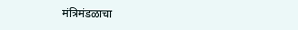मंत्रिमंडळाचा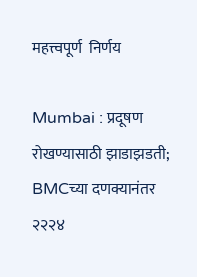महत्त्वपूर्ण  निर्णय

Mumbai : प्रदूषण रोखण्यासाठी झाडाझडती; BMCच्या दणक्यानंतर २२२४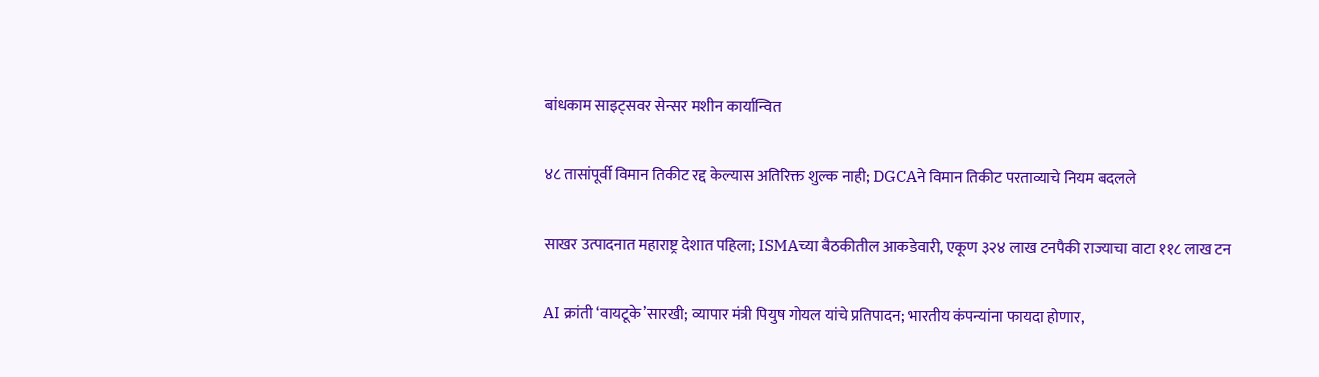बांधकाम साइट्सवर सेन्सर मशीन कार्यान्वित

४८ तासांपूर्वी विमान तिकीट रद्द केल्यास अतिरिक्त शुल्क नाही; DGCAने विमान तिकीट परताव्याचे नियम बदलले

साखर उत्पादनात महाराष्ट्र देशात पहिला; ISMAच्या बैठकीतील आकडेवारी, एकूण ३२४ लाख टनपैकी राज्याचा वाटा ११८ लाख टन

AI क्रांती ‘वायटूके’सारखी; व्यापार मंत्री पियुष गोयल यांचे प्रतिपादन; भारतीय कंपन्यांना फायदा होणार,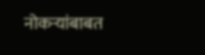नोकऱ्यांबाबत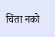चिंता नको